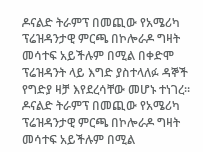ዶናልድ ትራምፕ በመጪው የአሜሪካ ፕሬዝዳንታዊ ምርጫ በኮሎራዶ ግዛት መሳተፍ አይችሉም በሚል በቀድሞ ፕሬዝዳንት ላይ እግድ ያስተላለፉ ዳኞች የግድያ ዛቻ እየደረሳቸው መሆኑ ተነገረ።
ዶናልድ ትራምፕ በመጪው የአሜሪካ ፕሬዝዳንታዊ ምርጫ በኮሎራዶ ግዛት መሳተፍ አይችሉም በሚል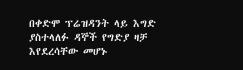በቀድሞ ፕሬዝዳንት ላይ እግድ ያስተላለፉ ዳኞች የግድያ ዛቻ እየደረሳቸው መሆኑ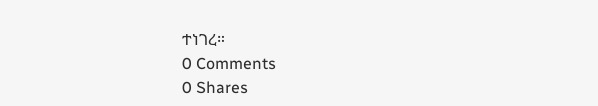ተነገረ።
0 Comments
0 Shares